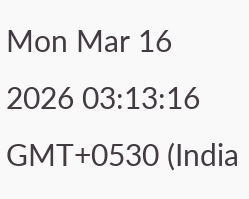Mon Mar 16 2026 03:13:16 GMT+0530 (India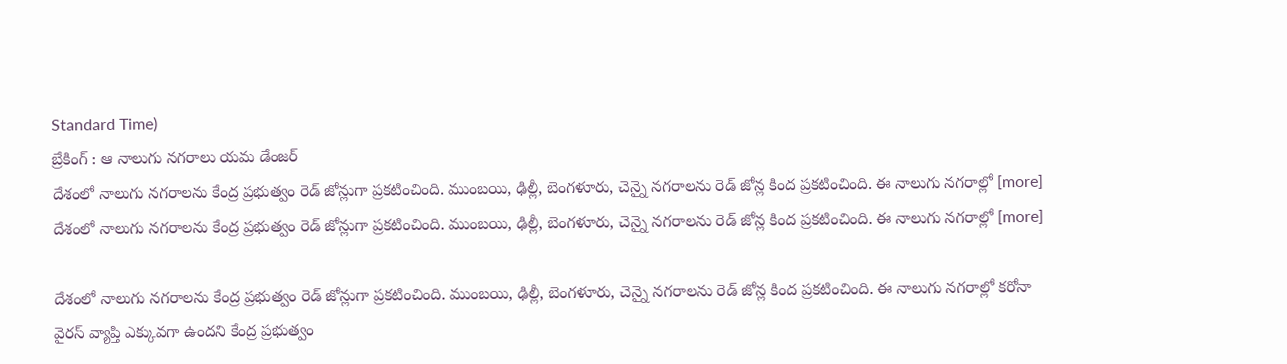Standard Time)
బ్రేకింగ్ : ఆ నాలుగు నగరాలు యమ డేంజర్
దేశంలో నాలుగు నగరాలను కేంద్ర ప్రభుత్వం రెడ్ జోన్లుగా ప్రకటించింది. ముంబయి, ఢిల్లీ, బెంగళూరు, చెన్నై నగరాలను రెడ్ జోన్ల కింద ప్రకటించింది. ఈ నాలుగు నగరాల్లో [more]
దేశంలో నాలుగు నగరాలను కేంద్ర ప్రభుత్వం రెడ్ జోన్లుగా ప్రకటించింది. ముంబయి, ఢిల్లీ, బెంగళూరు, చెన్నై నగరాలను రెడ్ జోన్ల కింద ప్రకటించింది. ఈ నాలుగు నగరాల్లో [more]

దేశంలో నాలుగు నగరాలను కేంద్ర ప్రభుత్వం రెడ్ జోన్లుగా ప్రకటించింది. ముంబయి, ఢిల్లీ, బెంగళూరు, చెన్నై నగరాలను రెడ్ జోన్ల కింద ప్రకటించింది. ఈ నాలుగు నగరాల్లో కరోనా వైరస్ వ్యాప్తి ఎక్కువగా ఉందని కేంద్ర ప్రభుత్వం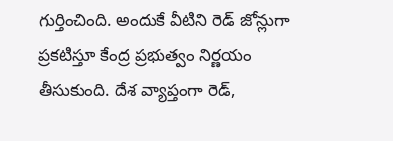గుర్తించింది. అందుకే వీటిని రెడ్ జోన్లుగా ప్రకటిస్తూ కేంద్ర ప్రభుత్వం నిర్ణయం తీసుకుంది. దేశ వ్యాప్తంగా రెడ్,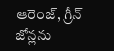ఆరెంజ్, గ్రీన్ జోన్లను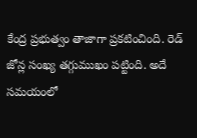కేంద్ర ప్రభుత్వం తాజాగా ప్రకటించింది. రెడ్ జోన్ల సంఖ్య తగ్గుముఖం పట్టింది. అదే సమయంలో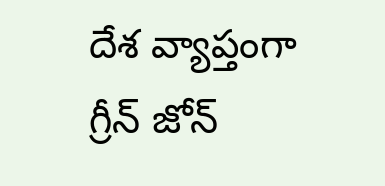దేశ వ్యాప్తంగా గ్రీన్ జోన్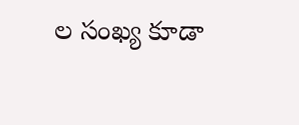ల సంఖ్య కూడా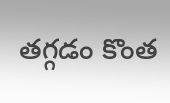తగ్గడం కొంత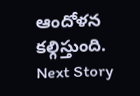ఆందోళన కల్గిస్తుంది.
Next Story